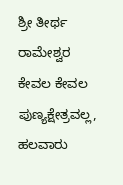ಶ್ರೀ ತೀರ್ಥ ರಾಮೇಶ್ವರ ಕೇವಲ ಕೇವಲ ಪುಣ್ಯಕ್ಷೇತ್ರವಲ್ಲ, ಹಲವಾರು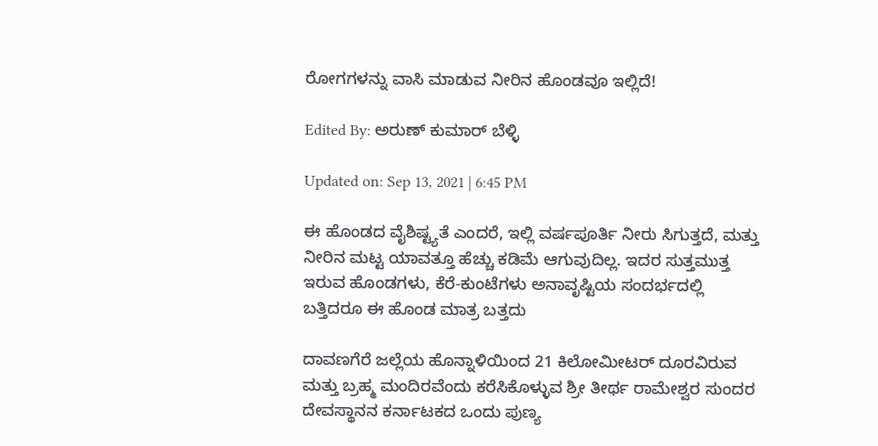ರೋಗಗಳನ್ನು ವಾಸಿ ಮಾಡುವ ನೀರಿನ ಹೊಂಡವೂ ಇಲ್ಲಿದೆ!

Edited By: ಅರುಣ್ ಕುಮಾರ್ ಬೆಳ್ಳಿ

Updated on: Sep 13, 2021 | 6:45 PM

ಈ ಹೊಂಡದ ವೈಶಿಷ್ಟ್ಯತೆ ಎಂದರೆ, ಇಲ್ಲಿ ವರ್ಷಪೂರ್ತಿ ನೀರು ಸಿಗುತ್ತದೆ, ಮತ್ತು ನೀರಿನ ಮಟ್ಟ ಯಾವತ್ತೂ ಹೆಚ್ಚು ಕಡಿಮೆ ಆಗುವುದಿಲ್ಲ. ಇದರ ಸುತ್ತಮುತ್ತ ಇರುವ ಹೊಂಡಗಳು, ಕೆರೆ-ಕುಂಟೆಗಳು ಅನಾವೃಷ್ಟಿಯ ಸಂದರ್ಭದಲ್ಲಿ ಬತ್ತಿದರೂ ಈ ಹೊಂಡ ಮಾತ್ರ ಬತ್ತದು

ದಾವಣಗೆರೆ ಜಲ್ಲೆಯ ಹೊನ್ನಾಳಿಯಿಂದ 21 ಕಿಲೋಮೀಟರ್ ದೂರವಿರುವ ಮತ್ತು ಬ್ರಹ್ಮ ಮಂದಿರವೆಂದು ಕರೆಸಿಕೊಳ್ಳುವ ಶ್ರೀ ತೀರ್ಥ ರಾಮೇಶ್ವರ ಸುಂದರ ದೇವಸ್ಥಾನನ ಕರ್ನಾಟಕದ ಒಂದು ಪುಣ್ಯ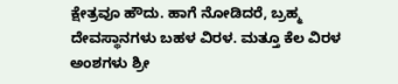ಕ್ಷೇತ್ರವೂ ಹೌದು. ಹಾಗೆ ನೋಡಿದರೆ, ಬ್ರಹ್ಮ ದೇವಸ್ಥಾನಗಳು ಬಹಳ ವಿರಳ. ಮತ್ತೂ ಕೆಲ ವಿರಳ ಅಂಶಗಳು ಶ್ರೀ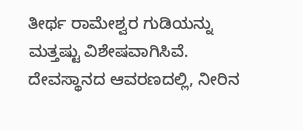ತೀರ್ಥ ರಾಮೇಶ್ವರ ಗುಡಿಯನ್ನು ಮತ್ತಷ್ಟು ವಿಶೇಷವಾಗಿಸಿವೆ. ದೇವಸ್ಥಾನದ ಆವರಣದಲ್ಲಿ, ನೀರಿನ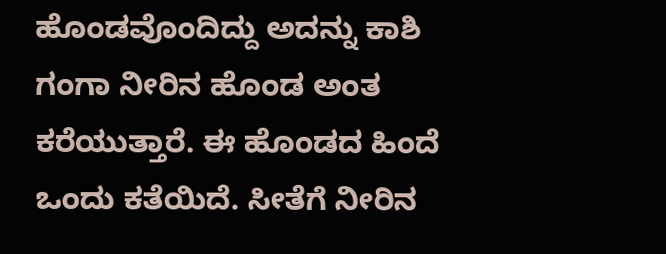ಹೊಂಡವೊಂದಿದ್ದು ಅದನ್ನು ಕಾಶಿ ಗಂಗಾ ನೀರಿನ ಹೊಂಡ ಅಂತ ಕರೆಯುತ್ತಾರೆ. ಈ ಹೊಂಡದ ಹಿಂದೆ ಒಂದು ಕತೆಯಿದೆ. ಸೀತೆಗೆ ನೀರಿನ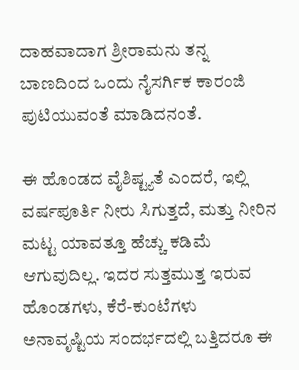ದಾಹವಾದಾಗ ಶ್ರೀರಾಮನು ತನ್ನ ಬಾಣದಿಂದ ಒಂದು ನೈಸರ್ಗಿಕ ಕಾರಂಜಿ ಪುಟಿಯುವಂತೆ ಮಾಡಿದನಂತೆ.

ಈ ಹೊಂಡದ ವೈಶಿಷ್ಟ್ಯತೆ ಎಂದರೆ, ಇಲ್ಲಿ ವರ್ಷಪೂರ್ತಿ ನೀರು ಸಿಗುತ್ತದೆ, ಮತ್ತು ನೀರಿನ ಮಟ್ಟ ಯಾವತ್ತೂ ಹೆಚ್ಚು ಕಡಿಮೆ ಆಗುವುದಿಲ್ಲ. ಇದರ ಸುತ್ತಮುತ್ತ ಇರುವ ಹೊಂಡಗಳು, ಕೆರೆ-ಕುಂಟೆಗಳು ಅನಾವೃಷ್ಟಿಯ ಸಂದರ್ಭದಲ್ಲಿ ಬತ್ತಿದರೂ ಈ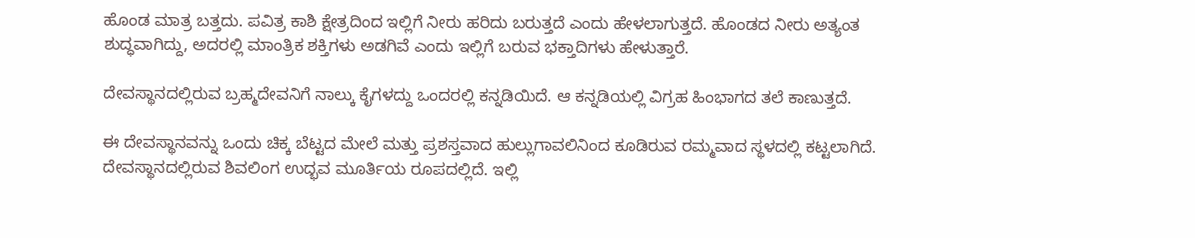ಹೊಂಡ ಮಾತ್ರ ಬತ್ತದು. ಪವಿತ್ರ ಕಾಶಿ ಕ್ಷೇತ್ರದಿಂದ ಇಲ್ಲಿಗೆ ನೀರು ಹರಿದು ಬರುತ್ತದೆ ಎಂದು ಹೇಳಲಾಗುತ್ತದೆ. ಹೊಂಡದ ನೀರು ಅತ್ಯಂತ ಶುದ್ಧವಾಗಿದ್ದು, ಅದರಲ್ಲಿ ಮಾಂತ್ರಿಕ ಶಕ್ತಿಗಳು ಅಡಗಿವೆ ಎಂದು ಇಲ್ಲಿಗೆ ಬರುವ ಭಕ್ತಾದಿಗಳು ಹೇಳುತ್ತಾರೆ.

ದೇವಸ್ಥಾನದಲ್ಲಿರುವ ಬ್ರಹ್ಮದೇವನಿಗೆ ನಾಲ್ಕು ಕೈಗಳದ್ದು ಒಂದರಲ್ಲಿ ಕನ್ನಡಿಯಿದೆ. ಆ ಕನ್ನಡಿಯಲ್ಲಿ ವಿಗ್ರಹ ಹಿಂಭಾಗದ ತಲೆ ಕಾಣುತ್ತದೆ.

ಈ ದೇವಸ್ಥಾನವನ್ನು ಒಂದು ಚಿಕ್ಕ ಬೆಟ್ಟದ ಮೇಲೆ ಮತ್ತು ಪ್ರಶಸ್ತವಾದ ಹುಲ್ಲುಗಾವಲಿನಿಂದ ಕೂಡಿರುವ ರಮ್ಮವಾದ ಸ್ಥಳದಲ್ಲಿ ಕಟ್ಟಲಾಗಿದೆ. ದೇವಸ್ಥಾನದಲ್ಲಿರುವ ಶಿವಲಿಂಗ ಉದ್ಭವ ಮೂರ್ತಿಯ ರೂಪದಲ್ಲಿದೆ. ಇಲ್ಲಿ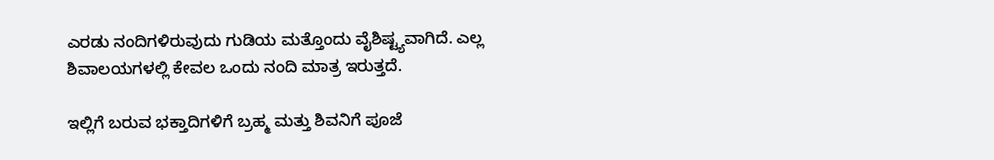ಎರಡು ನಂದಿಗಳಿರುವುದು ಗುಡಿಯ ಮತ್ತೊಂದು ವೈಶಿಷ್ಟ್ಯವಾಗಿದೆ. ಎಲ್ಲ ಶಿವಾಲಯಗಳಲ್ಲಿ ಕೇವಲ ಒಂದು ನಂದಿ ಮಾತ್ರ ಇರುತ್ತದೆ.

ಇಲ್ಲಿಗೆ ಬರುವ ಭಕ್ತಾದಿಗಳಿಗೆ ಬ್ರಹ್ಮ ಮತ್ತು ಶಿವನಿಗೆ ಪೂಜೆ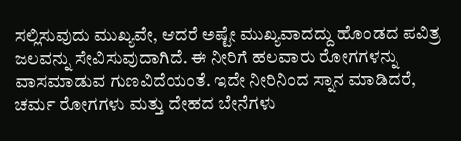ಸಲ್ಲಿಸುವುದು ಮುಖ್ಯವೇ, ಆದರೆ ಅಷ್ಟೇ ಮುಖ್ಯವಾದದ್ದು ಹೊಂಡದ ಪವಿತ್ರ ಜಲವನ್ನು ಸೇವಿಸುವುದಾಗಿದೆ. ಈ ನೀರಿಗೆ ಹಲವಾರು ರೋಗಗಳನ್ನು ವಾಸಮಾಡುವ ಗುಣವಿದೆಯಂತೆ. ಇದೇ ನೀರಿನಿಂದ ಸ್ನಾನ ಮಾಡಿದರೆ, ಚರ್ಮ ರೋಗಗಳು ಮತ್ತು ದೇಹದ ಬೇನೆಗಳು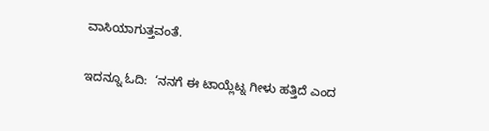ವಾಸಿಯಾಗುತ್ತವಂತೆ.

ಇದನ್ನೂ ಓದಿ:  ‘ನನಗೆ ಈ ಟಾಯ್ಲೆಟ್ನ ಗೀಳು ಹತ್ತಿದೆ ಎಂದ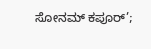ಸೋನಮ್ ಕಪೂರ್’;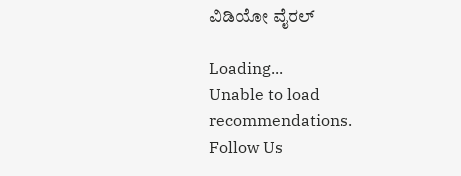ವಿಡಿಯೋ ವೈರಲ್

Loading...
Unable to load recommendations.
Follow Us